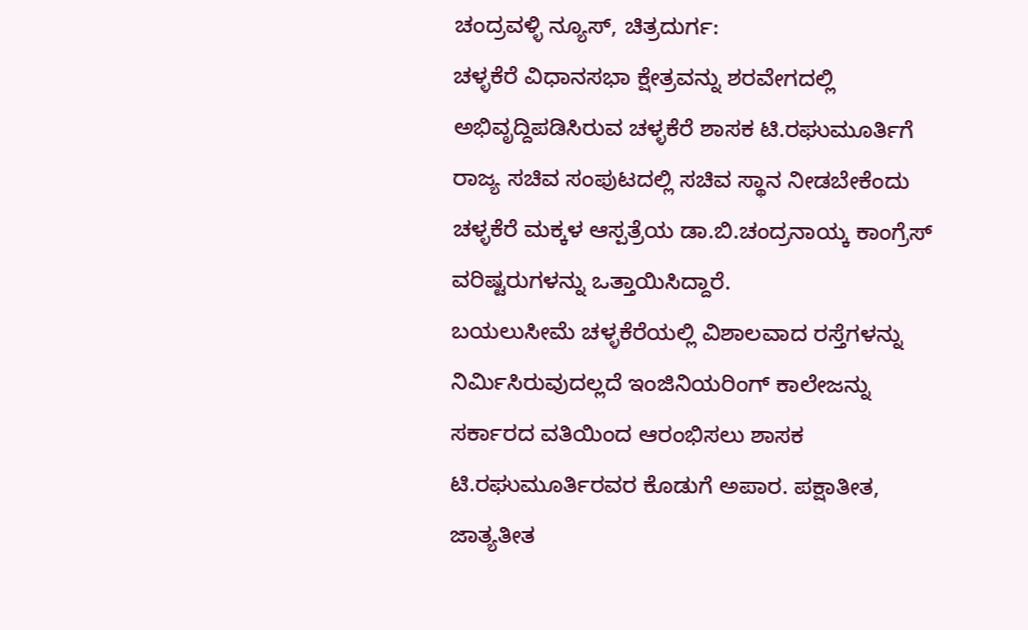ಚಂದ್ರವಳ್ಳಿ ನ್ಯೂಸ್, ಚಿತ್ರದುರ್ಗ:
ಚಳ್ಳಕೆರೆ ವಿಧಾನಸಭಾ ಕ್ಷೇತ್ರವನ್ನು ಶರವೇಗದಲ್ಲಿ ಅಭಿವೃದ್ದಿಪಡಿಸಿರುವ ಚಳ್ಳಕೆರೆ ಶಾಸಕ ಟಿ.ರಘುಮೂರ್ತಿಗೆ ರಾಜ್ಯ ಸಚಿವ ಸಂಪುಟದಲ್ಲಿ ಸಚಿವ ಸ್ಥಾನ ನೀಡಬೇಕೆಂದು ಚಳ್ಳಕೆರೆ ಮಕ್ಕಳ ಆಸ್ಪತ್ರೆಯ ಡಾ.ಬಿ.ಚಂದ್ರನಾಯ್ಕ ಕಾಂಗ್ರೆಸ್ ವರಿಷ್ಟರುಗಳನ್ನು ಒತ್ತಾಯಿಸಿದ್ದಾರೆ.
ಬಯಲುಸೀಮೆ ಚಳ್ಳಕೆರೆಯಲ್ಲಿ ವಿಶಾಲವಾದ ರಸ್ತೆಗಳನ್ನು ನಿರ್ಮಿಸಿರುವುದಲ್ಲದೆ ಇಂಜಿನಿಯರಿಂಗ್ ಕಾಲೇಜನ್ನು ಸರ್ಕಾರದ ವತಿಯಿಂದ ಆರಂಭಿಸಲು ಶಾಸಕ ಟಿ.ರಘುಮೂರ್ತಿರವರ ಕೊಡುಗೆ ಅಪಾರ. ಪಕ್ಷಾತೀತ, ಜಾತ್ಯತೀತ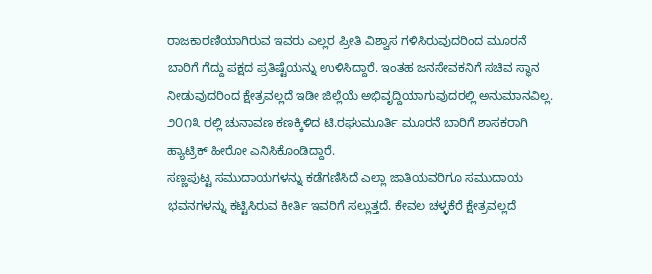ರಾಜಕಾರಣಿಯಾಗಿರುವ ಇವರು ಎಲ್ಲರ ಪ್ರೀತಿ ವಿಶ್ವಾಸ ಗಳಿಸಿರುವುದರಿಂದ ಮೂರನೆ ಬಾರಿಗೆ ಗೆದ್ದು ಪಕ್ಷದ ಪ್ರತಿಷ್ಟೆಯನ್ನು ಉಳಿಸಿದ್ದಾರೆ. ಇಂತಹ ಜನಸೇವಕನಿಗೆ ಸಚಿವ ಸ್ಥಾನ ನೀಡುವುದರಿಂದ ಕ್ಷೇತ್ರವಲ್ಲದೆ ಇಡೀ ಜಿಲ್ಲೆಯೆ ಅಭಿವೃದ್ದಿಯಾಗುವುದರಲ್ಲಿ ಅನುಮಾನವಿಲ್ಲ.
೨೦೧೩ ರಲ್ಲಿ ಚುನಾವಣ ಕಣಕ್ಕಿಳಿದ ಟಿ.ರಘುಮೂರ್ತಿ ಮೂರನೆ ಬಾರಿಗೆ ಶಾಸಕರಾಗಿ ಹ್ಯಾಟ್ರಿಕ್ ಹೀರೋ ಎನಿಸಿಕೊಂಡಿದ್ದಾರೆ.
ಸಣ್ಣಪುಟ್ಟ ಸಮುದಾಯಗಳನ್ನು ಕಡೆಗಣಿಸಿದೆ ಎಲ್ಲಾ ಜಾತಿಯವರಿಗೂ ಸಮುದಾಯ ಭವನಗಳನ್ನು ಕಟ್ಟಿಸಿರುವ ಕೀರ್ತಿ ಇವರಿಗೆ ಸಲ್ಲುತ್ತದೆ. ಕೇವಲ ಚಳ್ಳಕೆರೆ ಕ್ಷೇತ್ರವಲ್ಲದೆ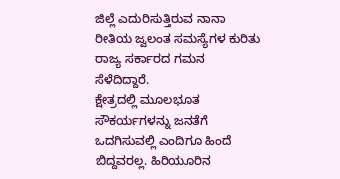ಜಿಲ್ಲೆ ಎದುರಿಸುತ್ತಿರುವ ನಾನಾ ರೀತಿಯ ಜ್ವಲಂತ ಸಮಸ್ಯೆಗಳ ಕುರಿತು ರಾಜ್ಯ ಸರ್ಕಾರದ ಗಮನ ಸೆಳೆದಿದ್ದಾರೆ.
ಕ್ಷೇತ್ರದಲ್ಲಿ ಮೂಲಭೂತ ಸೌಕರ್ಯಗಳನ್ನು ಜನತೆಗೆ ಒದಗಿಸುವಲ್ಲಿ ಎಂದಿಗೂ ಹಿಂದೆ ಬಿದ್ದವರಲ್ಲ. ಹಿರಿಯೂರಿನ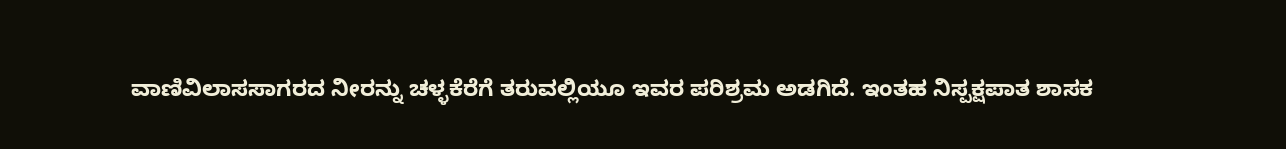ವಾಣಿವಿಲಾಸಸಾಗರದ ನೀರನ್ನು ಚಳ್ಳಕೆರೆಗೆ ತರುವಲ್ಲಿಯೂ ಇವರ ಪರಿಶ್ರಮ ಅಡಗಿದೆ. ಇಂತಹ ನಿಸ್ಪಕ್ಷಪಾತ ಶಾಸಕ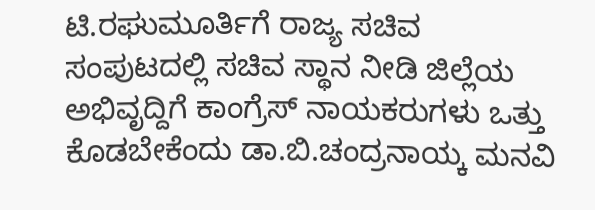ಟಿ.ರಘುಮೂರ್ತಿಗೆ ರಾಜ್ಯ ಸಚಿವ ಸಂಪುಟದಲ್ಲಿ ಸಚಿವ ಸ್ಥಾನ ನೀಡಿ ಜಿಲ್ಲೆಯ ಅಭಿವೃದ್ದಿಗೆ ಕಾಂಗ್ರೆಸ್ ನಾಯಕರುಗಳು ಒತ್ತು ಕೊಡಬೇಕೆಂದು ಡಾ.ಬಿ.ಚಂದ್ರನಾಯ್ಕ ಮನವಿ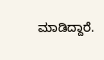ಮಾಡಿದ್ದಾರೆ.